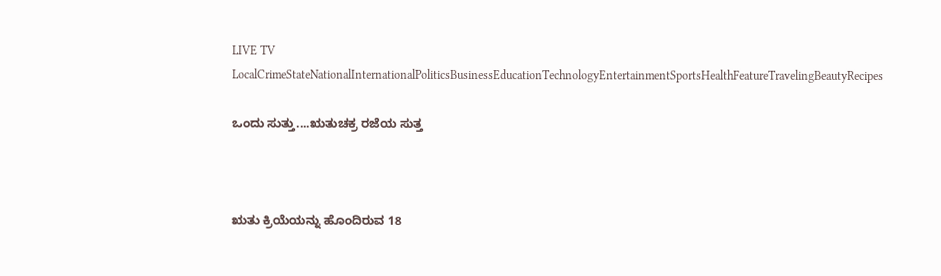LIVE TV LocalCrimeStateNationalInternationalPoliticsBusinessEducationTechnologyEntertainmentSportsHealthFeatureTravelingBeautyRecipes

ಒಂದು ಸುತ್ತು....ಋತುಚಕ್ರ ರಜೆಯ ಸುತ್ತ



ಋತು ಕ್ರಿಯೆಯನ್ನು ಹೊಂದಿರುವ 18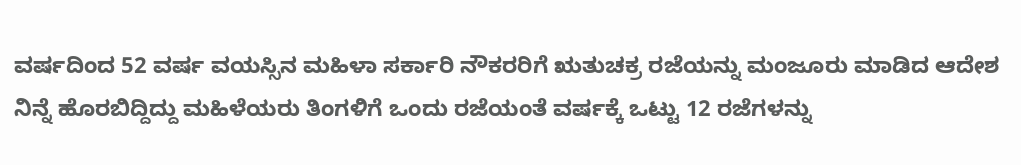ವರ್ಷದಿಂದ 52 ವರ್ಷ ವಯಸ್ಸಿನ ಮಹಿಳಾ ಸರ್ಕಾರಿ ನೌಕರರಿಗೆ ಋತುಚಕ್ರ ರಜೆಯನ್ನು ಮಂಜೂರು ಮಾಡಿದ ಆದೇಶ ನಿನ್ನೆ ಹೊರಬಿದ್ದಿದ್ದು ಮಹಿಳೆಯರು ತಿಂಗಳಿಗೆ ಒಂದು ರಜೆಯಂತೆ ವರ್ಷಕ್ಕೆ ಒಟ್ಟು 12 ರಜೆಗಳನ್ನು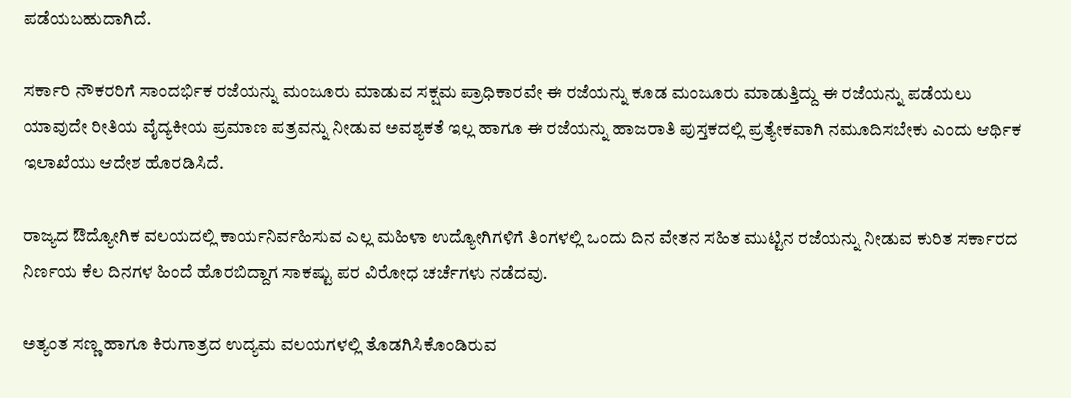ಪಡೆಯಬಹುದಾಗಿದೆ.

ಸರ್ಕಾರಿ ನೌಕರರಿಗೆ ಸಾಂದರ್ಭಿಕ ರಜೆಯನ್ನು ಮಂಜೂರು ಮಾಡುವ ಸಕ್ಷಮ ಪ್ರಾಧಿಕಾರವೇ ಈ ರಜೆಯನ್ನು ಕೂಡ ಮಂಜೂರು ಮಾಡುತ್ತಿದ್ದು ಈ ರಜೆಯನ್ನು ಪಡೆಯಲು ಯಾವುದೇ ರೀತಿಯ ವೈದ್ಯಕೀಯ ಪ್ರಮಾಣ ಪತ್ರವನ್ನು ನೀಡುವ ಅವಶ್ಯಕತೆ ಇಲ್ಲ ಹಾಗೂ ಈ ರಜೆಯನ್ನು ಹಾಜರಾತಿ ಪುಸ್ತಕದಲ್ಲಿ ಪ್ರತ್ಯೇಕವಾಗಿ ನಮೂದಿಸಬೇಕು ಎಂದು ಆರ್ಥಿಕ ಇಲಾಖೆಯು ಆದೇಶ ಹೊರಡಿಸಿದೆ.

ರಾಜ್ಯದ ಔದ್ಯೋಗಿಕ ವಲಯದಲ್ಲಿ ಕಾರ್ಯನಿರ್ವಹಿಸುವ ಎಲ್ಲ ಮಹಿಳಾ ಉದ್ಯೋಗಿಗಳಿಗೆ ತಿಂಗಳಲ್ಲಿ ಒಂದು ದಿನ ವೇತನ ಸಹಿತ ಮುಟ್ಟಿನ ರಜೆಯನ್ನು ನೀಡುವ ಕುರಿತ ಸರ್ಕಾರದ ನಿರ್ಣಯ ಕೆಲ ದಿನಗಳ ಹಿಂದೆ ಹೊರಬಿದ್ದಾಗ ಸಾಕಷ್ಟು ಪರ ವಿರೋಧ ಚರ್ಚೆಗಳು ನಡೆದವು.

ಅತ್ಯಂತ ಸಣ್ಣ ಹಾಗೂ ಕಿರುಗಾತ್ರದ ಉದ್ಯಮ ವಲಯಗಳಲ್ಲಿ ತೊಡಗಿಸಿಕೊಂಡಿರುವ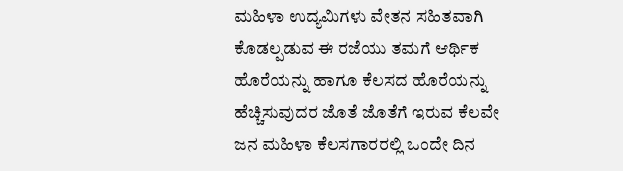ಮಹಿಳಾ ಉದ್ಯಮಿಗಳು ವೇತನ ಸಹಿತವಾಗಿ ಕೊಡಲ್ಪಡುವ ಈ ರಜೆಯು ತಮಗೆ ಆರ್ಥಿಕ ಹೊರೆಯನ್ನು ಹಾಗೂ ಕೆಲಸದ ಹೊರೆಯನ್ನು ಹೆಚ್ಚಿಸುವುದರ ಜೊತೆ ಜೊತೆಗೆ ಇರುವ ಕೆಲವೇ ಜನ ಮಹಿಳಾ ಕೆಲಸಗಾರರಲ್ಲಿ ಒಂದೇ ದಿನ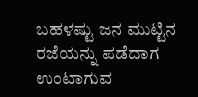ಬಹಳಷ್ಟು ಜನ ಮುಟ್ಟಿನ ರಜೆಯನ್ನು ಪಡೆದಾಗ ಉಂಟಾಗುವ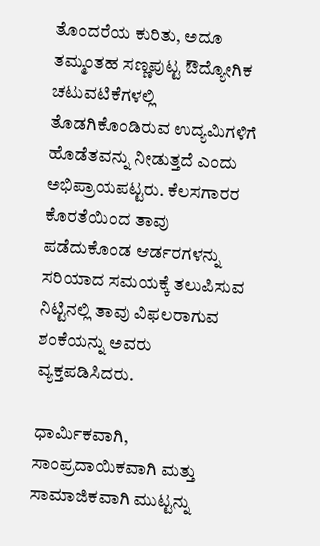ತೊಂದರೆಯ ಕುರಿತು, ಅದೂ ತಮ್ಮಂತಹ ಸಣ್ಣಪುಟ್ಟ ಔದ್ಯೋಗಿಕ ಚಟುವಟಿಕೆಗಳಲ್ಲಿ ತೊಡಗಿಕೊಂಡಿರುವ ಉದ್ಯಮಿಗಳಿಗೆ ಹೊಡೆತವನ್ನು ನೀಡುತ್ತದೆ ಎಂದು ಅಭಿಪ್ರಾಯಪಟ್ಟರು. ಕೆಲಸಗಾರರ ಕೊರತೆಯಿಂದ ತಾವು ಪಡೆದುಕೊಂಡ ಆರ್ಡರಗಳನ್ನು ಸರಿಯಾದ ಸಮಯಕ್ಕೆ ತಲುಪಿಸುವ ನಿಟ್ಟಿನಲ್ಲಿ ತಾವು ವಿಫಲರಾಗುವ ಶಂಕೆಯನ್ನು ಅವರು ವ್ಯಕ್ತಪಡಿಸಿದರು.

ಧಾರ್ಮಿಕವಾಗಿ, ಸಾಂಪ್ರದಾಯಿಕವಾಗಿ ಮತ್ತು ಸಾಮಾಜಿಕವಾಗಿ ಮುಟ್ಟನ್ನು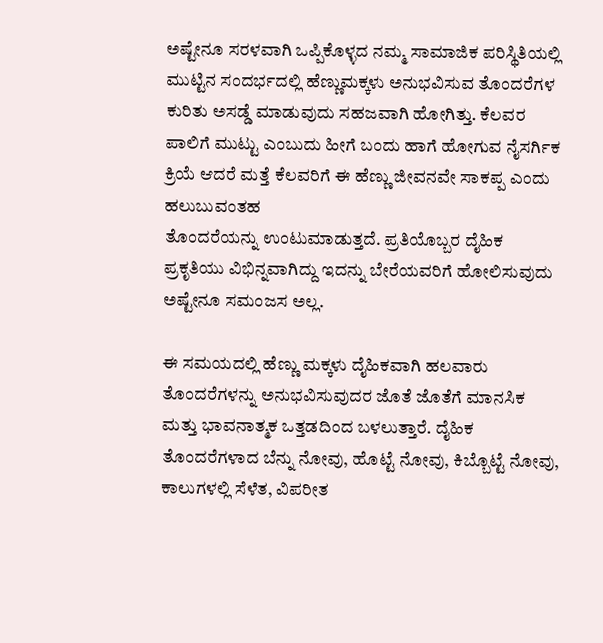ಅಷ್ಟೇನೂ ಸರಳವಾಗಿ ಒಪ್ಪಿಕೊಳ್ಳದ ನಮ್ಮ ಸಾಮಾಜಿಕ ಪರಿಸ್ಥಿತಿಯಲ್ಲಿ
ಮುಟ್ಟಿನ ಸಂದರ್ಭದಲ್ಲಿ ಹೆಣ್ಣುಮಕ್ಕಳು ಅನುಭವಿಸುವ ತೊಂದರೆಗಳ ಕುರಿತು ಅಸಡ್ಡೆ ಮಾಡುವುದು ಸಹಜವಾಗಿ ಹೋಗಿತ್ತು. ಕೆಲವರ ಪಾಲಿಗೆ ಮುಟ್ಟು ಎಂಬುದು ಹೀಗೆ ಬಂದು ಹಾಗೆ ಹೋಗುವ ನೈಸರ್ಗಿಕ ಕ್ರಿಯೆ ಆದರೆ ಮತ್ತೆ ಕೆಲವರಿಗೆ ಈ ಹೆಣ್ಣು ಜೀವನವೇ ಸಾಕಪ್ಪ ಎಂದು ಹಲುಬುವಂತಹ
ತೊಂದರೆಯನ್ನು ಉಂಟುಮಾಡುತ್ತದೆ. ಪ್ರತಿಯೊಬ್ಬರ ದೈಹಿಕ ಪ್ರಕೃತಿಯು ವಿಭಿನ್ನವಾಗಿದ್ದು ಇದನ್ನು ಬೇರೆಯವರಿಗೆ ಹೋಲಿಸುವುದು ಅಷ್ಟೇನೂ ಸಮಂಜಸ ಅಲ್ಲ.

ಈ ಸಮಯದಲ್ಲಿ ಹೆಣ್ಣು ಮಕ್ಕಳು ದೈಹಿಕವಾಗಿ ಹಲವಾರು ತೊಂದರೆಗಳನ್ನು ಅನುಭವಿಸುವುದರ ಜೊತೆ ಜೊತೆಗೆ ಮಾನಸಿಕ ಮತ್ತು ಭಾವನಾತ್ಮಕ ಒತ್ತಡದಿಂದ ಬಳಲುತ್ತಾರೆ. ದೈಹಿಕ ತೊಂದರೆಗಳಾದ ಬೆನ್ನು ನೋವು, ಹೊಟ್ಟೆ ನೋವು, ಕಿಬ್ಬೊಟ್ಟೆ ನೋವು, ಕಾಲುಗಳಲ್ಲಿ ಸೆಳೆತ, ವಿಪರೀತ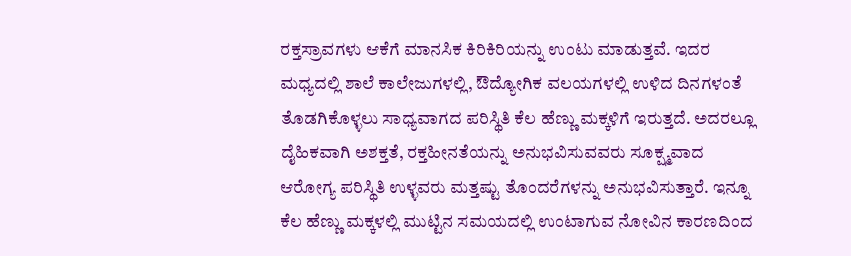ರಕ್ತಸ್ರಾವಗಳು ಆಕೆಗೆ ಮಾನಸಿಕ ಕಿರಿಕಿರಿಯನ್ನು ಉಂಟು ಮಾಡುತ್ತವೆ. ಇದರ ಮಧ್ಯದಲ್ಲಿ ಶಾಲೆ ಕಾಲೇಜುಗಳಲ್ಲಿ, ಔದ್ಯೋಗಿಕ ವಲಯಗಳಲ್ಲಿ ಉಳಿದ ದಿನಗಳಂತೆ ತೊಡಗಿಕೊಳ್ಳಲು ಸಾಧ್ಯವಾಗದ ಪರಿಸ್ಥಿತಿ ಕೆಲ ಹೆಣ್ಣು ಮಕ್ಕಳಿಗೆ ಇರುತ್ತದೆ. ಅದರಲ್ಲೂ ದೈಹಿಕವಾಗಿ ಅಶಕ್ತತೆ, ರಕ್ತಹೀನತೆಯನ್ನು ಅನುಭವಿಸುವವರು ಸೂಕ್ಷ್ಮವಾದ ಆರೋಗ್ಯ ಪರಿಸ್ಥಿತಿ ಉಳ್ಳವರು ಮತ್ತಷ್ಟು ತೊಂದರೆಗಳನ್ನು ಅನುಭವಿಸುತ್ತಾರೆ. ಇನ್ನೂ ಕೆಲ ಹೆಣ್ಣು ಮಕ್ಕಳಲ್ಲಿ ಮುಟ್ಟಿನ ಸಮಯದಲ್ಲಿ ಉಂಟಾಗುವ ನೋವಿನ ಕಾರಣದಿಂದ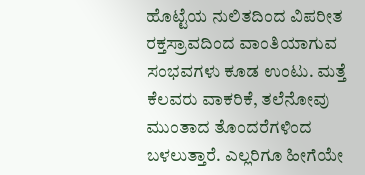ಹೊಟ್ಟೆಯ ನುಲಿತದಿಂದ ವಿಪರೀತ ರಕ್ತಸ್ರಾವದಿಂದ ವಾಂತಿಯಾಗುವ ಸಂಭವಗಳು ಕೂಡ ಉಂಟು. ಮತ್ತೆ ಕೆಲವರು ವಾಕರಿಕೆ, ತಲೆನೋವು ಮುಂತಾದ ತೊಂದರೆಗಳಿಂದ ಬಳಲುತ್ತಾರೆ. ಎಲ್ಲರಿಗೂ ಹೀಗೆಯೇ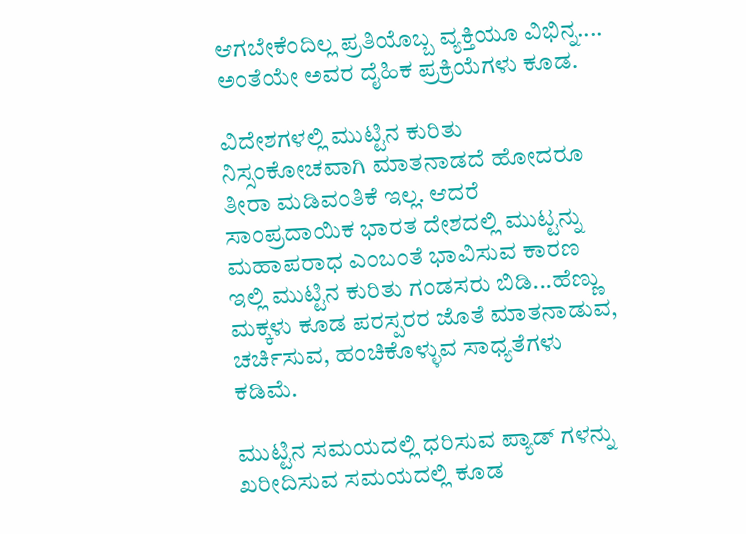ಆಗಬೇಕೆಂದಿಲ್ಲ ಪ್ರತಿಯೊಬ್ಬ ವ್ಯಕ್ತಿಯೂ ವಿಭಿನ್ನ.... ಅಂತೆಯೇ ಅವರ ದೈಹಿಕ ಪ್ರಕ್ರಿಯೆಗಳು ಕೂಡ.

ವಿದೇಶಗಳಲ್ಲಿ ಮುಟ್ಟಿನ ಕುರಿತು ನಿಸ್ಸಂಕೋಚವಾಗಿ ಮಾತನಾಡದೆ ಹೋದರೂ ತೀರಾ ಮಡಿವಂತಿಕೆ ಇಲ್ಲ. ಆದರೆ ಸಾಂಪ್ರದಾಯಿಕ ಭಾರತ ದೇಶದಲ್ಲಿ ಮುಟ್ಟನ್ನು ಮಹಾಪರಾಧ ಎಂಬಂತೆ ಭಾವಿಸುವ ಕಾರಣ ಇಲ್ಲಿ ಮುಟ್ಟಿನ ಕುರಿತು ಗಂಡಸರು ಬಿಡಿ...ಹೆಣ್ಣು ಮಕ್ಕಳು ಕೂಡ ಪರಸ್ಪರರ ಜೊತೆ ಮಾತನಾಡುವ, ಚರ್ಚಿಸುವ, ಹಂಚಿಕೊಳ್ಳುವ ಸಾಧ್ಯತೆಗಳು ಕಡಿಮೆ.

ಮುಟ್ಟಿನ ಸಮಯದಲ್ಲಿ ಧರಿಸುವ ಪ್ಯಾಡ್ ಗಳನ್ನು ಖರೀದಿಸುವ ಸಮಯದಲ್ಲಿ ಕೂಡ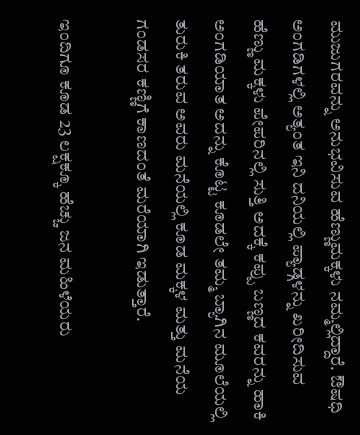ಮುಜುಗರವನ್ನು ಅನುಭವಿಸುವ ಹೆಣ್ಣುಮಕ್ಕಳು ನಮ್ಮಲ್ಲಿದ್ದಾರೆ. ಔಷಧಿ ಅಂಗಡಿಗಳಲ್ಲಿ ಅತ್ಯಂತ ಇನಿ ದನಿಯಲ್ಲಿ ಪ್ಯಾಡ್ಗಳನ್ನು ಖರೀದಿಸುವ ಹೆಣ್ಣು ಮಕ್ಕಳು ಪೇಪರಿನಲ್ಲಿ ಸುತ್ತಿ ಅದಕ್ಕೆ ಕಪ್ಪು ಬಣ್ಣದ ಕವರನ್ನು ಹಾಕಿ ಅಂಗಡಿಯಾತ ಅದನ್ನು ಕೊಟ್ಟ ಕೂಡಲೇ ತಮ್ಮ ಬ್ಯಾಗಿನ ಮೂಲೆಯಲ್ಲಿ ತುರುಕಿ ತರುವ ಅವರು ಮನೆಯಲ್ಲಿ ಕೂಡ ಮಕ್ಕಳ ಮತ್ತು ಮನೆಯ ಗಂಡಸರ ಕಣ್ಣಿಗೆ ಕಾಣದಂತೆ ಮರೆಯಾಗಿ ಇಡುತ್ತಾರೆ.

ಇಂದಿಗೂ ಕೂಡ 23 ಲಕ್ಷಕ್ಕೂ ಹೆಚ್ಚು ಜನ ಮಹಿಳೆಯರು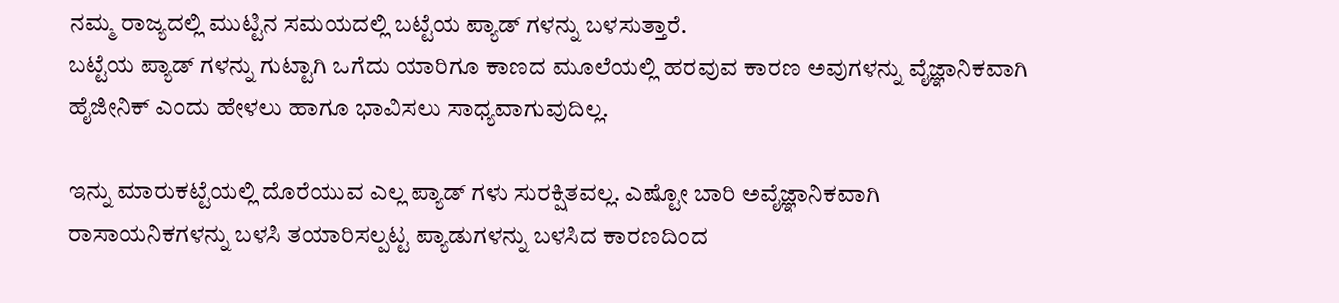ನಮ್ಮ ರಾಜ್ಯದಲ್ಲಿ ಮುಟ್ಟಿನ ಸಮಯದಲ್ಲಿ ಬಟ್ಟೆಯ ಪ್ಯಾಡ್ ಗಳನ್ನು ಬಳಸುತ್ತಾರೆ.
ಬಟ್ಟೆಯ ಪ್ಯಾಡ್ ಗಳನ್ನು ಗುಟ್ಟಾಗಿ ಒಗೆದು ಯಾರಿಗೂ ಕಾಣದ ಮೂಲೆಯಲ್ಲಿ ಹರವುವ ಕಾರಣ ಅವುಗಳನ್ನು ವೈಜ್ಞಾನಿಕವಾಗಿ ಹೈಜೀನಿಕ್ ಎಂದು ಹೇಳಲು ಹಾಗೂ ಭಾವಿಸಲು ಸಾಧ್ಯವಾಗುವುದಿಲ್ಲ.

ಇನ್ನು ಮಾರುಕಟ್ಟೆಯಲ್ಲಿ ದೊರೆಯುವ ಎಲ್ಲ ಪ್ಯಾಡ್ ಗಳು ಸುರಕ್ಷಿತವಲ್ಲ. ಎಷ್ಟೋ ಬಾರಿ ಅವೈಜ್ಞಾನಿಕವಾಗಿ ರಾಸಾಯನಿಕಗಳನ್ನು ಬಳಸಿ ತಯಾರಿಸಲ್ಪಟ್ಟ ಪ್ಯಾಡುಗಳನ್ನು ಬಳಸಿದ ಕಾರಣದಿಂದ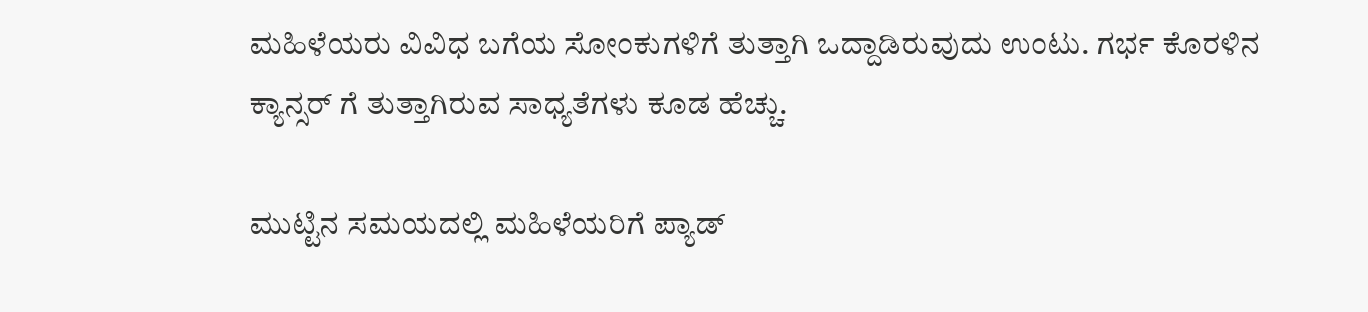ಮಹಿಳೆಯರು ವಿವಿಧ ಬಗೆಯ ಸೋಂಕುಗಳಿಗೆ ತುತ್ತಾಗಿ ಒದ್ದಾಡಿರುವುದು ಉಂಟು. ಗರ್ಭ ಕೊರಳಿನ ಕ್ಯಾನ್ಸರ್ ಗೆ ತುತ್ತಾಗಿರುವ ಸಾಧ್ಯತೆಗಳು ಕೂಡ ಹೆಚ್ಚು.

ಮುಟ್ಟಿನ ಸಮಯದಲ್ಲಿ ಮಹಿಳೆಯರಿಗೆ ಪ್ಯಾಡ್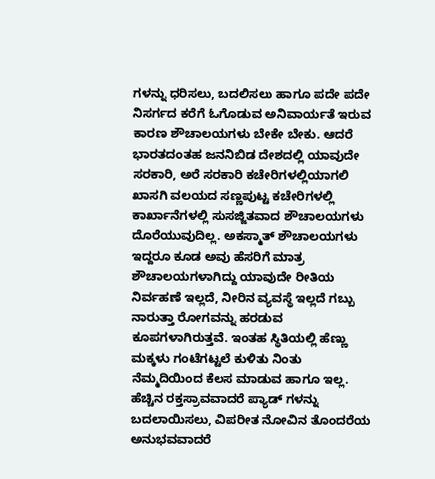ಗಳನ್ನು ಧರಿಸಲು, ಬದಲಿಸಲು ಹಾಗೂ ಪದೇ ಪದೇ ನಿಸರ್ಗದ ಕರೆಗೆ ಓಗೊಡುವ ಅನಿವಾರ್ಯತೆ ಇರುವ ಕಾರಣ ಶೌಚಾಲಯಗಳು ಬೇಕೇ ಬೇಕು. ಆದರೆ ಭಾರತದಂತಹ ಜನನಿಬಿಡ ದೇಶದಲ್ಲಿ ಯಾವುದೇ ಸರಕಾರಿ, ಅರೆ ಸರಕಾರಿ ಕಚೇರಿಗಳಲ್ಲಿಯಾಗಲಿ ಖಾಸಗಿ ವಲಯದ ಸಣ್ಣಪುಟ್ಟ ಕಚೇರಿಗಳಲ್ಲಿ ಕಾರ್ಖಾನೆಗಳಲ್ಲಿ ಸುಸಜ್ಜಿತವಾದ ಶೌಚಾಲಯಗಳು ದೊರೆಯುವುದಿಲ್ಲ. ಅಕಸ್ಮಾತ್ ಶೌಚಾಲಯಗಳು ಇದ್ದರೂ ಕೂಡ ಅವು ಹೆಸರಿಗೆ ಮಾತ್ರ ಶೌಚಾಲಯಗಳಾಗಿದ್ದು ಯಾವುದೇ ರೀತಿಯ ನಿರ್ವಹಣೆ ಇಲ್ಲದೆ, ನೀರಿನ ವ್ಯವಸ್ಥೆ ಇಲ್ಲದೆ ಗಬ್ಬು ನಾರುತ್ತಾ ರೋಗವನ್ನು ಹರಡುವ ಕೂಪಗಳಾಗಿರುತ್ತವೆ. ಇಂತಹ ಸ್ಥಿತಿಯಲ್ಲಿ ಹೆಣ್ಣು ಮಕ್ಕಳು ಗಂಟೆಗಟ್ಟಲೆ ಕುಳಿತು ನಿಂತು ನೆಮ್ಮದಿಯಿಂದ ಕೆಲಸ ಮಾಡುವ ಹಾಗೂ ಇಲ್ಲ. ಹೆಚ್ಚಿನ ರಕ್ತಸ್ರಾವವಾದರೆ ಪ್ಯಾಡ್ ಗಳನ್ನು ಬದಲಾಯಿಸಲು, ವಿಪರೀತ ನೋವಿನ ತೊಂದರೆಯ ಅನುಭವವಾದರೆ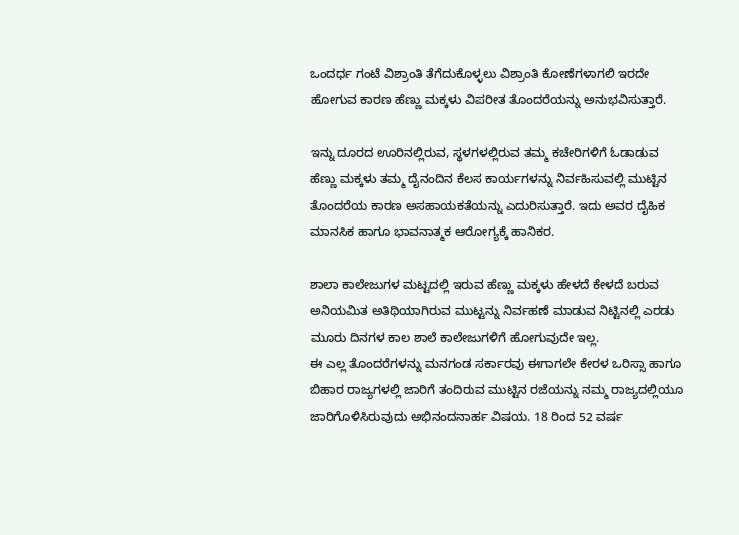ಒಂದರ್ಧ ಗಂಟೆ ವಿಶ್ರಾಂತಿ ತೆಗೆದುಕೊಳ್ಳಲು ವಿಶ್ರಾಂತಿ ಕೋಣೆಗಳಾಗಲಿ ಇರದೇ ಹೋಗುವ ಕಾರಣ ಹೆಣ್ಣು ಮಕ್ಕಳು ವಿಪರೀತ ತೊಂದರೆಯನ್ನು ಅನುಭವಿಸುತ್ತಾರೆ.

ಇನ್ನು ದೂರದ ಊರಿನಲ್ಲಿರುವ, ಸ್ಥಳಗಳಲ್ಲಿರುವ ತಮ್ಮ ಕಚೇರಿಗಳಿಗೆ ಓಡಾಡುವ ಹೆಣ್ಣು ಮಕ್ಕಳು ತಮ್ಮ ದೈನಂದಿನ ಕೆಲಸ ಕಾರ್ಯಗಳನ್ನು ನಿರ್ವಹಿಸುವಲ್ಲಿ ಮುಟ್ಟಿನ ತೊಂದರೆಯ ಕಾರಣ ಅಸಹಾಯಕತೆಯನ್ನು ಎದುರಿಸುತ್ತಾರೆ. ಇದು ಅವರ ದೈಹಿಕ ಮಾನಸಿಕ ಹಾಗೂ ಭಾವನಾತ್ಮಕ ಆರೋಗ್ಯಕ್ಕೆ ಹಾನಿಕರ.

ಶಾಲಾ ಕಾಲೇಜುಗಳ ಮಟ್ಟದಲ್ಲಿ ಇರುವ ಹೆಣ್ಣು ಮಕ್ಕಳು ಹೇಳದೆ ಕೇಳದೆ ಬರುವ ಅನಿಯಮಿತ ಅತಿಥಿಯಾಗಿರುವ ಮುಟ್ಟನ್ನು ನಿರ್ವಹಣೆ ಮಾಡುವ ನಿಟ್ಟಿನಲ್ಲಿ ಎರಡು ಮೂರು ದಿನಗಳ ಕಾಲ ಶಾಲೆ ಕಾಲೇಜುಗಳಿಗೆ ಹೋಗುವುದೇ ಇಲ್ಲ.
ಈ ಎಲ್ಲ ತೊಂದರೆಗಳನ್ನು ಮನಗಂಡ ಸರ್ಕಾರವು ಈಗಾಗಲೇ ಕೇರಳ ಒರಿಸ್ಸಾ ಹಾಗೂ ಬಿಹಾರ ರಾಜ್ಯಗಳಲ್ಲಿ ಜಾರಿಗೆ ತಂದಿರುವ ಮುಟ್ಟಿನ ರಜೆಯನ್ನು ನಮ್ಮ ರಾಜ್ಯದಲ್ಲಿಯೂ ಜಾರಿಗೊಳಿಸಿರುವುದು ಅಭಿನಂದನಾರ್ಹ ವಿಷಯ. 18 ರಿಂದ 52 ವರ್ಷ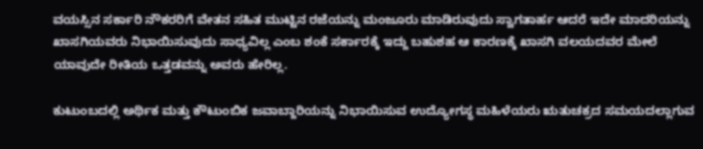ವಯಸ್ಸಿನ ಸರ್ಕಾರಿ ನೌಕರರಿಗೆ ವೇತನ ಸಹಿತ ಮುಟ್ಟಿನ ರಜೆಯನ್ನು ಮಂಜೂರು ಮಾಡಿರುವುದು ಸ್ವಾಗತಾರ್ಹ ಆದರೆ ಇದೇ ಮಾದರಿಯನ್ನು ಖಾಸಗಿಯವರು ನಿಭಾಯಿಸುವುದು ಸಾಧ್ಯವಿಲ್ಲ ಎಂಬ ಶಂಕೆ ಸರ್ಕಾರಕ್ಕೆ ಇದ್ದು ಬಹುಶಹ ಆ ಕಾರಣಕ್ಕೆ ಖಾಸಗಿ ವಲಯದವರ ಮೇಲೆ ಯಾವುದೇ ರೀತಿಯ ಒತ್ತಡವನ್ನು ಅವರು ಹೇರಿಲ್ಲ.

ಕುಟುಂಬದಲ್ಲಿ ಅರ್ಥಿಕ ಮತ್ತು ಕೌಟುಂಬಿಕ ಜವಾಬ್ದಾರಿಯನ್ನು ನಿಭಾಯಿಸುವ ಉದ್ಯೋಗಸ್ಥ ಮಹಿಳೆಯರು ಋತುಚಕ್ರದ ಸಮಯದಲ್ಲಾಗುವ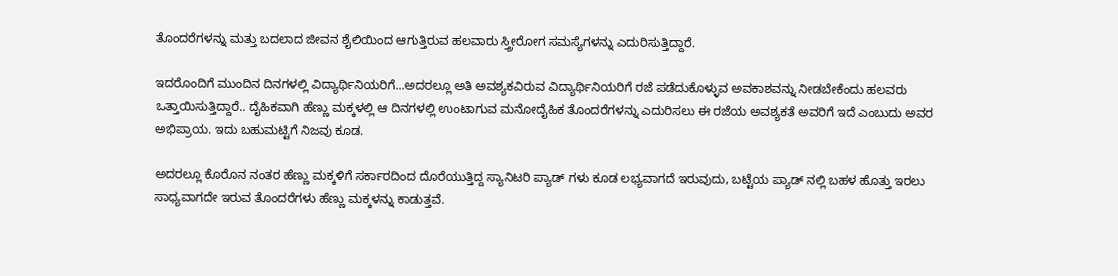ತೊಂದರೆಗಳನ್ನು ಮತ್ತು ಬದಲಾದ ಜೀವನ ಶೈಲಿಯಿಂದ ಆಗುತ್ತಿರುವ ಹಲವಾರು ಸ್ತ್ರೀರೋಗ ಸಮಸ್ಯೆಗಳನ್ನು ಎದುರಿಸುತ್ತಿದ್ದಾರೆ.

ಇದರೊಂದಿಗೆ ಮುಂದಿನ ದಿನಗಳಲ್ಲಿ ವಿದ್ಯಾರ್ಥಿನಿಯರಿಗೆ...ಅದರಲ್ಲೂ ಅತಿ ಅವಶ್ಯಕವಿರುವ ವಿದ್ಯಾರ್ಥಿನಿಯರಿಗೆ ರಜೆ ಪಡೆದುಕೊಳ್ಳುವ ಅವಕಾಶವನ್ನು ನೀಡಬೇಕೆಂದು ಹಲವರು ಒತ್ತಾಯಿಸುತ್ತಿದ್ದಾರೆ.. ದೈಹಿಕವಾಗಿ ಹೆಣ್ಣು ಮಕ್ಕಳಲ್ಲಿ ಆ ದಿನಗಳಲ್ಲಿ ಉಂಟಾಗುವ ಮನೋದೈಹಿಕ ತೊಂದರೆಗಳನ್ನು ಎದುರಿಸಲು ಈ ರಜೆಯ ಅವಶ್ಯಕತೆ ಅವರಿಗೆ ಇದೆ ಎಂಬುದು ಅವರ ಅಭಿಪ್ರಾಯ. ಇದು ಬಹುಮಟ್ಟಿಗೆ ನಿಜವು ಕೂಡ.

ಅದರಲ್ಲೂ ಕೊರೊನ ನಂತರ ಹೆಣ್ಣು ಮಕ್ಕಳಿಗೆ ಸರ್ಕಾರದಿಂದ ದೊರೆಯುತ್ತಿದ್ದ ಸ್ಯಾನಿಟರಿ ಪ್ಯಾಡ್ ಗಳು ಕೂಡ ಲಭ್ಯವಾಗದೆ ಇರುವುದು, ಬಟ್ಟೆಯ ಪ್ಯಾಡ್ ನಲ್ಲಿ ಬಹಳ ಹೊತ್ತು ಇರಲು ಸಾಧ್ಯವಾಗದೇ ಇರುವ ತೊಂದರೆಗಳು ಹೆಣ್ಣು ಮಕ್ಕಳನ್ನು ಕಾಡುತ್ತವೆ.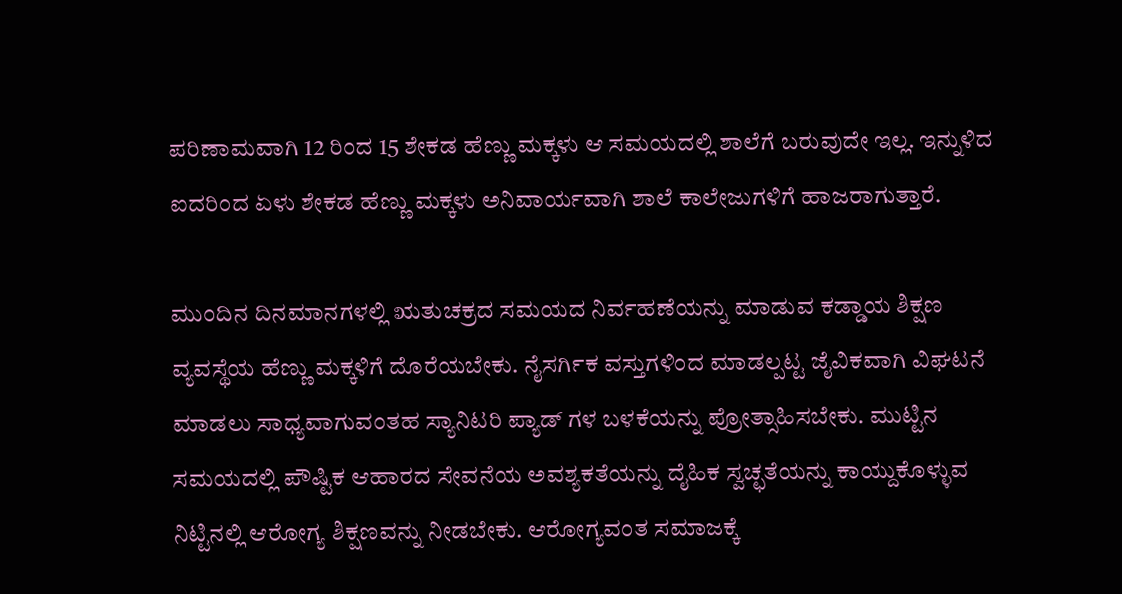ಪರಿಣಾಮವಾಗಿ 12 ರಿಂದ 15 ಶೇಕಡ ಹೆಣ್ಣು ಮಕ್ಕಳು ಆ ಸಮಯದಲ್ಲಿ ಶಾಲೆಗೆ ಬರುವುದೇ ಇಲ್ಲ. ಇನ್ನುಳಿದ ಐದರಿಂದ ಏಳು ಶೇಕಡ ಹೆಣ್ಣು ಮಕ್ಕಳು ಅನಿವಾರ್ಯವಾಗಿ ಶಾಲೆ ಕಾಲೇಜುಗಳಿಗೆ ಹಾಜರಾಗುತ್ತಾರೆ.

ಮುಂದಿನ ದಿನಮಾನಗಳಲ್ಲಿ ಋತುಚಕ್ರದ ಸಮಯದ ನಿರ್ವಹಣೆಯನ್ನು ಮಾಡುವ ಕಡ್ಡಾಯ ಶಿಕ್ಷಣ ವ್ಯವಸ್ಥೆಯ ಹೆಣ್ಣು ಮಕ್ಕಳಿಗೆ ದೊರೆಯಬೇಕು. ನೈಸರ್ಗಿಕ ವಸ್ತುಗಳಿಂದ ಮಾಡಲ್ಪಟ್ಟ ಜೈವಿಕವಾಗಿ ವಿಘಟನೆ ಮಾಡಲು ಸಾಧ್ಯವಾಗುವಂತಹ ಸ್ಯಾನಿಟರಿ ಪ್ಯಾಡ್ ಗಳ ಬಳಕೆಯನ್ನು ಪ್ರೋತ್ಸಾಹಿಸಬೇಕು. ಮುಟ್ಟಿನ ಸಮಯದಲ್ಲಿ ಪೌಷ್ಟಿಕ ಆಹಾರದ ಸೇವನೆಯ ಅವಶ್ಯಕತೆಯನ್ನು ದೈಹಿಕ ಸ್ವಚ್ಛತೆಯನ್ನು ಕಾಯ್ದುಕೊಳ್ಳುವ ನಿಟ್ಟಿನಲ್ಲಿ ಆರೋಗ್ಯ ಶಿಕ್ಷಣವನ್ನು ನೀಡಬೇಕು. ಆರೋಗ್ಯವಂತ ಸಮಾಜಕ್ಕೆ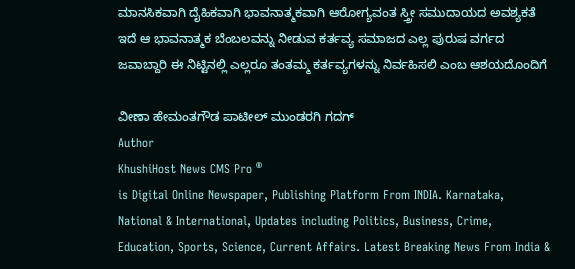ಮಾನಸಿಕವಾಗಿ ದೈಹಿಕವಾಗಿ ಭಾವನಾತ್ಮಕವಾಗಿ ಆರೋಗ್ಯವಂತ ಸ್ತ್ರೀ ಸಮುದಾಯದ ಅವಶ್ಯಕತೆ ಇದೆ ಆ ಭಾವನಾತ್ಮಕ ಬೆಂಬಲವನ್ನು ನೀಡುವ ಕರ್ತವ್ಯ ಸಮಾಜದ ಎಲ್ಲ ಪುರುಷ ವರ್ಗದ ಜವಾಬ್ದಾರಿ ಈ ನಿಟ್ಟಿನಲ್ಲಿ ಎಲ್ಲರೂ ತಂತಮ್ಮ ಕರ್ತವ್ಯಗಳನ್ನು ನಿರ್ವಹಿಸಲಿ ಎಂಬ ಆಶಯದೊಂದಿಗೆ

ವೀಣಾ ಹೇಮಂತಗೌಡ ಪಾಟೀಲ್ ಮುಂಡರಗಿ ಗದಗ್
Author
KhushiHost News CMS Pro ®
is Digital Online Newspaper, Publishing Platform From INDIA. Karnataka, National & International, Updates including Politics, Business, Crime, Education, Sports, Science, Current Affairs. Latest Breaking News From India &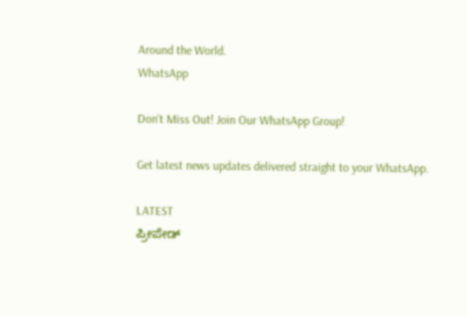Around the World.
WhatsApp

Don't Miss Out! Join Our WhatsApp Group!

Get latest news updates delivered straight to your WhatsApp.

LATEST
ಪ್ರೀಪೇಡ್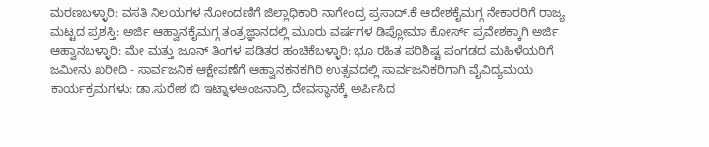ಮರಣಬಳ್ಳಾರಿ: ವಸತಿ ನಿಲಯಗಳ ನೋಂದಣಿಗೆ ಜಿಲ್ಲಾಧಿಕಾರಿ ನಾಗೇಂದ್ರ ಪ್ರಸಾದ್.ಕೆ ಆದೇಶಕೈಮಗ್ಗ ನೇಕಾರರಿಗೆ ರಾಜ್ಯ ಮಟ್ಟದ ಪ್ರಶಸ್ತಿ: ಅರ್ಜಿ ಆಹ್ವಾನಕೈಮಗ್ಗ ತಂತ್ರಜ್ಞಾನದಲ್ಲಿ ಮೂರು ವರ್ಷಗಳ ಡಿಪ್ಲೋಮಾ ಕೋರ್ಸ್ ಪ್ರವೇಶಕ್ಕಾಗಿ ಅರ್ಜಿ ಆಹ್ವಾನಬಳ್ಳಾರಿ: ಮೇ ಮತ್ತು ಜೂನ್ ತಿಂಗಳ ಪಡಿತರ ಹಂಚಿಕೆಬಳ್ಳಾರಿ: ಭೂ ರಹಿತ ಪರಿಶಿಷ್ಟ ಪಂಗಡದ ಮಹಿಳೆಯರಿಗೆ ಜಮೀನು ಖರೀದಿ - ಸಾರ್ವಜನಿಕ ಆಕ್ಷೇಪಣೆಗೆ ಆಹ್ವಾನಕನಕಗಿರಿ ಉತ್ಸವದಲ್ಲಿ ಸಾರ್ವಜನಿಕರಿಗಾಗಿ ವೈವಿದ್ಯಮಯ ಕಾರ್ಯಕ್ರಮಗಳು: ಡಾ.ಸುರೇಶ ಬಿ ಇಟ್ನಾಳಅಂಜನಾದ್ರಿ ದೇವಸ್ಥಾನಕ್ಕೆ ಅರ್ಪಿಸಿದ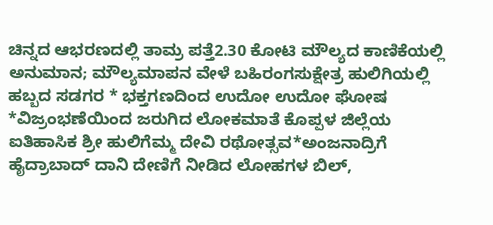ಚಿನ್ನದ ಆಭರಣದಲ್ಲಿ ತಾಮ್ರ ಪತ್ತೆ2.30 ಕೋಟಿ ಮೌಲ್ಯದ ಕಾಣಿಕೆಯಲ್ಲಿ ಅನುಮಾನ; ಮೌಲ್ಯಮಾಪನ ವೇಳೆ ಬಹಿರಂಗಸುಕ್ಷೇತ್ರ ಹುಲಿಗಿಯಲ್ಲಿ ಹಬ್ಬದ ಸಡಗರ * ಭಕ್ತಗಣದಿಂದ ಉದೋ ಉದೋ ಘೋಷ *ವಿಜ್ರಂಭಣೆಯಿಂದ ಜರುಗಿದ ಲೋಕಮಾತೆ ಕೊಪ್ಪಳ ಜಿಲ್ಲೆಯ ಐತಿಹಾಸಿಕ ಶ್ರೀ ಹುಲಿಗೆಮ್ಮ ದೇವಿ ರಥೋತ್ಸವ*ಅಂಜನಾದ್ರಿಗೆ ಹೈದ್ರಾಬಾದ್ ದಾನಿ ದೇಣಿಗೆ ನೀಡಿದ ಲೋಹಗಳ ಬಿಲ್,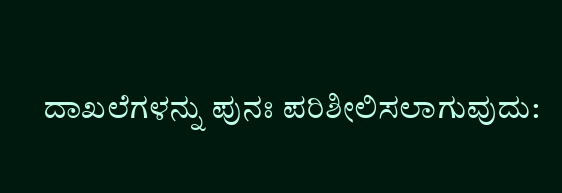ದಾಖಲೆಗಳನ್ನು ಪುನಃ ಪರಿಶೀಲಿಸಲಾಗುವುದು: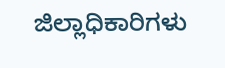ಜಿಲ್ಲಾಧಿಕಾರಿಗಳು